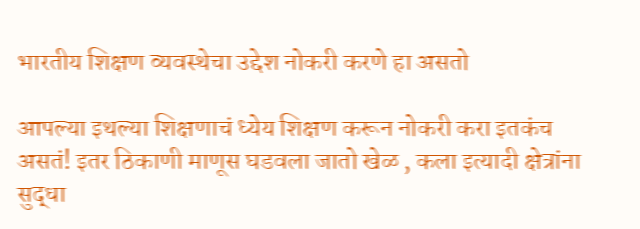भारतीय शिक्षण व्यवस्थेचा उद्देश नोकरी करणे हा असतो

आपल्या इथल्या शिक्षणाचं ध्येय शिक्षण करून नोकरी करा इतकंच असतं! इतर ठिकाणी माणूस घडवला जातो खेळ , कला इत्यादी क्षेत्रांना सुद्धा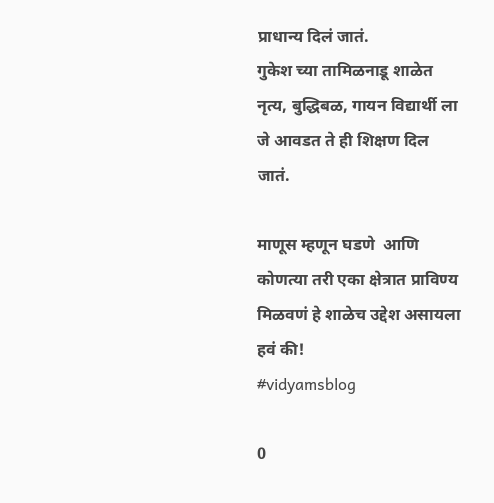प्राधान्य दिलं जातं.
गुकेश च्या तामिळनाडू शाळेत नृत्य, बुद्धिबळ, गायन विद्यार्थी ला जे आवडत ते ही शिक्षण दिल जातं.

माणूस म्हणून घडणे  आणि कोणत्या तरी एका क्षेत्रात प्राविण्य मिळवणं हे शाळेच उद्देश असायला हवं की!
#vidyamsblog

0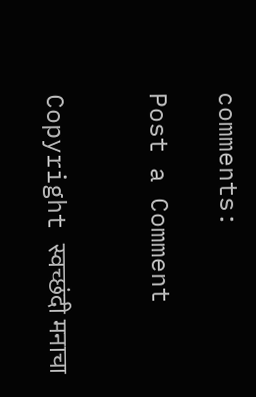comments:

Post a Comment


Copyright स्वच्छंदी मनाचा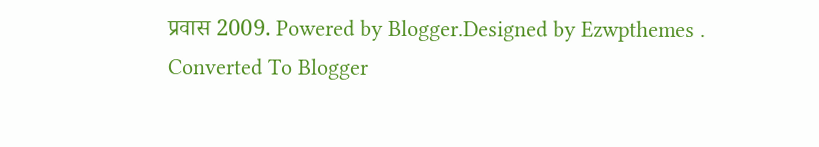प्रवास 2009. Powered by Blogger.Designed by Ezwpthemes .
Converted To Blogger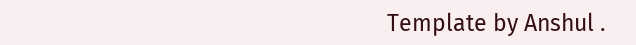Template by Anshul .